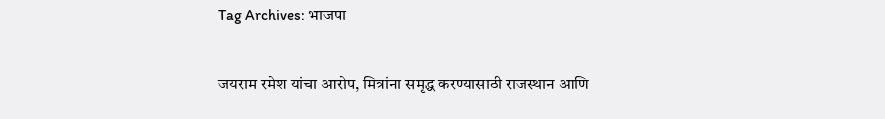Tag Archives: भाजपा

जयराम रमेश यांचा आरोप, मित्रांना समृद्ध करण्यासाठी राजस्थान आणि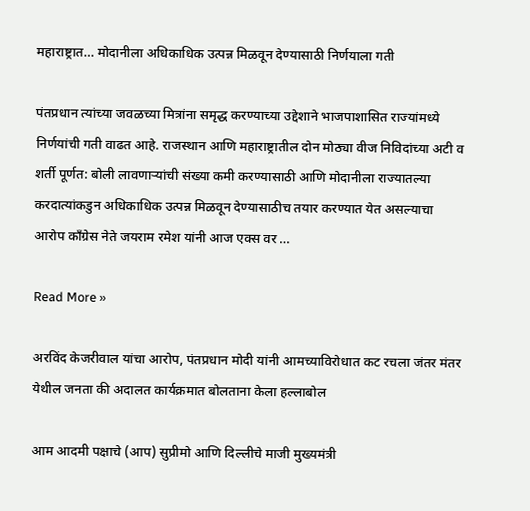महाराष्ट्रात… मोदानीला अधिकाधिक उत्पन्न मिळवून देण्यासाठी निर्णयाला गती

पंतप्रधान त्यांच्या जवळच्या मित्रांना समृद्ध करण्याच्या उद्देशाने भाजपाशासित राज्यांमध्ये निर्णयांची गती वाढत आहे. राजस्थान आणि महाराष्ट्रातील दोन मोठ्या वीज निविदांच्या अटी व शर्ती पूर्णत: बोली लावणाऱ्यांची संख्या कमी करण्यासाठी आणि मोदानीला राज्यातल्या करदात्यांकडुन अधिकाधिक उत्पन्न मिळवून देण्यासाठीच तयार करण्यात येत असल्याचा आरोप काँग्रेस नेते जयराम रमेश यांनी आज एक्स वर …

Read More »

अरविंद केजरीवाल यांचा आरोप, पंतप्रधान मोदी यांनी आमच्याविरोधात कट रचला जंतर मंतर येथील जनता की अदालत कार्यक्रमात बोलताना केला हल्लाबोल

आम आदमी पक्षाचे (आप) सुप्रीमो आणि दिल्लीचे माजी मुख्यमंत्री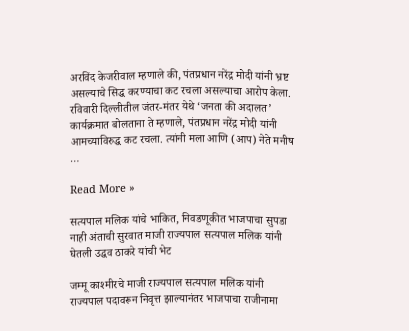अरविंद केजरीवाल म्हणाले की, पंतप्रधान नरेंद्र मोदी यांनी भ्रष्ट असल्याचे सिद्ध करण्याचा कट रचला असल्याचा आरोप केला. रविवारी दिल्लीतील जंतर-मंतर येथे ‘जनता की अदालत’ कार्यक्रमात बोलताना ते म्हणाले, पंतप्रधान नरेंद्र मोदी यांनी आमच्याविरुद्ध कट रचला. त्यांनी मला आणि (आप) नेते मनीष …

Read More »

सत्यपाल मलिक यांचे भाकित, निवडणूकीत भाजपाचा सुपडा नाही अंताची सुरवात माजी राज्यपाल सत्यपाल मलिक यांनी घेतली उद्धव ठाकरे यांची भेट

जम्मू काश्मीरचे माजी राज्यपाल सत्यपाल मलिक यांनी राज्यपाल पदावरून निवृत्त झाल्यानंतर भाजपाचा राजीनामा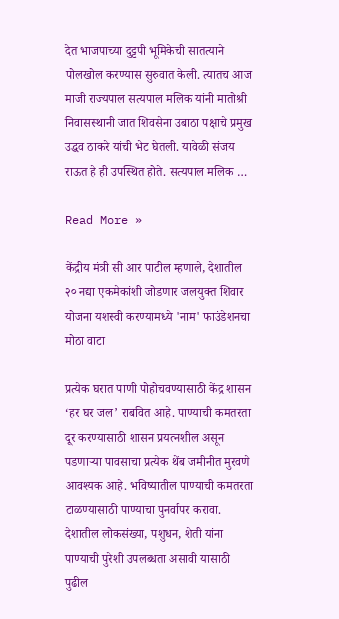देत भाजपाच्या दुट्टपी भूमिकेची सातत्याने पोलखोल करण्यास सुरुवात केली. त्यातच आज माजी राज्यपाल सत्यपाल मलिक यांनी मातोश्री निवासस्थानी जात शिवसेना उबाठा पक्षाचे प्रमुख उद्धव ठाकरे यांची भेट घेतली. यावेळी संजय राऊत हे ही उपस्थित होते. सत्यपाल मलिक …

Read More »

केंद्रीय मंत्री सी आर पाटील म्हणाले, देशातील २० नद्या एकमेकांशी जोडणार जलयुक्त शिवार योजना यशस्वी करण्यामध्ये 'नाम' फाउंडेशनचा मोठा वाटा

प्रत्येक घरात पाणी पोहोचवण्यासाठी केंद्र शासन ‘हर घर जल’ राबवित आहे. पाण्याची कमतरता दूर करण्यासाठी शासन प्रयत्नशील असून पडणाऱ्या पावसाचा प्रत्येक थेंब जमीनीत मुरवणे आवश्यक आहे. भविष्यातील पाण्याची कमतरता टाळण्यासाठी पाण्याचा पुनर्वापर करावा. देशातील लोकसंख्या, पशुधन, शेती यांना पाण्याची पुरेशी उपलब्धता असावी यासाठी पुढील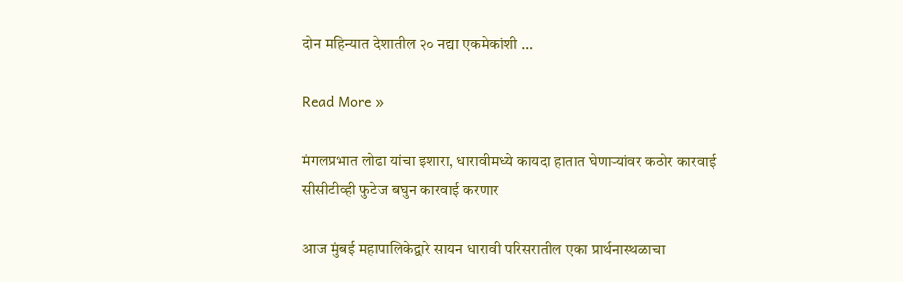दोन महिन्यात देशातील २० नद्या एकमेकांशी …

Read More »

मंगलप्रभात लोढा यांचा इशारा, धारावीमध्ये कायदा हातात घेणाऱ्यांवर कठोर कारवाई सीसीटीव्ही फुटेज बघुन कारवाई करणार

आज मुंबई महापालिकेद्वारे सायन धारावी परिसरातील एका प्रार्थनास्थळाचा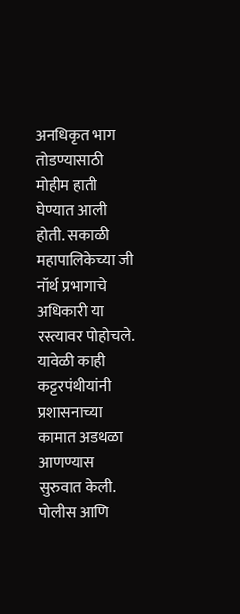अनधिकृत भाग तोडण्यासाठी मोहीम हाती घेण्यात आली होती. सकाळी महापालिकेच्या जी नॉर्थ प्रभागाचे अधिकारी या रस्त्यावर पोहोचले. यावेळी काही कट्टरपंथीयांनी प्रशासनाच्या कामात अडथळा आणण्यास सुरुवात केली. पोलीस आणि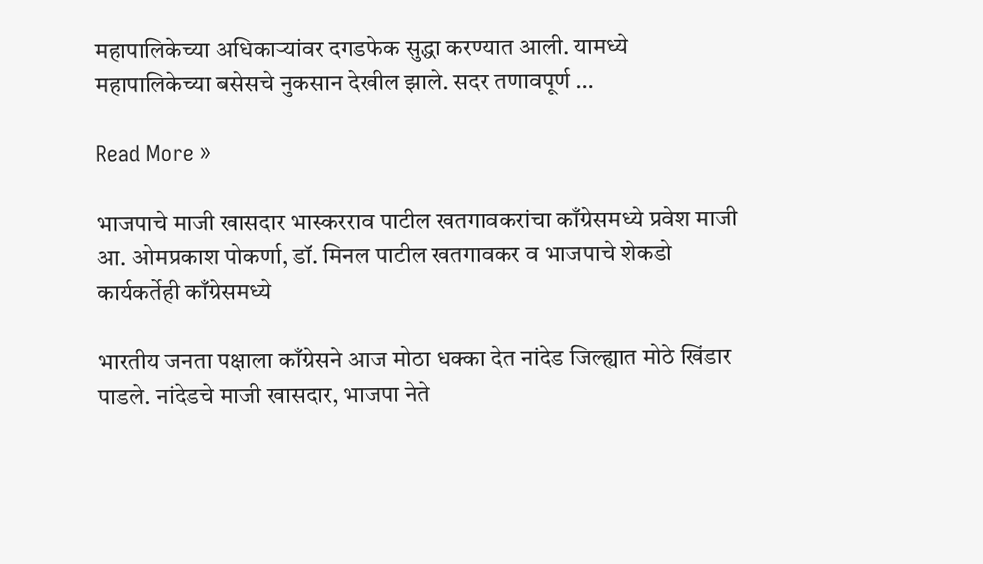महापालिकेच्या अधिकाऱ्यांवर दगडफेक सुद्धा करण्यात आली. यामध्ये महापालिकेच्या बसेसचे नुकसान देखील झाले. सदर तणावपूर्ण …

Read More »

भाजपाचे माजी खासदार भास्करराव पाटील खतगावकरांचा काँग्रेसमध्ये प्रवेश माजी आ. ओमप्रकाश पोकर्णा, डॉ. मिनल पाटील खतगावकर व भाजपाचे शेकडो कार्यकर्तेही काँग्रेसमध्ये

भारतीय जनता पक्षाला काँग्रेसने आज मोठा धक्का देत नांदेड जिल्ह्यात मोठे खिंडार पाडले. नांदेडचे माजी खासदार, भाजपा नेते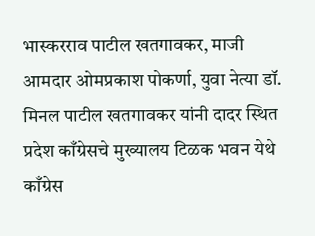भास्करराव पाटील खतगावकर, माजी आमदार ओमप्रकाश पोकर्णा, युवा नेत्या डॉ. मिनल पाटील खतगावकर यांनी दादर स्थित प्रदेश काँग्रेसचे मुख्यालय टिळक भवन येथे काँग्रेस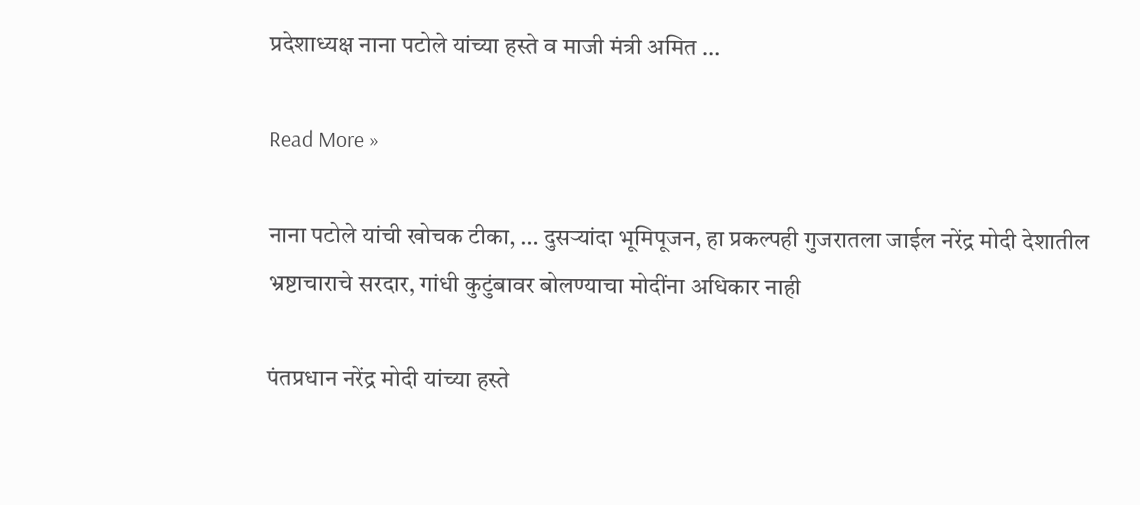प्रदेशाध्यक्ष नाना पटोले यांच्या हस्ते व माजी मंत्री अमित …

Read More »

नाना पटोले यांची खोचक टीका, … दुसऱ्यांदा भूमिपूजन, हा प्रकल्पही गुजरातला जाईल नरेंद्र मोदी देशातील भ्रष्टाचाराचे सरदार, गांधी कुटुंबावर बोलण्याचा मोदींना अधिकार नाही

पंतप्रधान नरेंद्र मोदी यांच्या हस्ते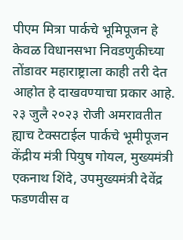पीएम मित्रा पार्कचे भूमिपूजन हे केवळ विधानसभा निवडणुकीच्या तोंडावर महाराष्ट्राला काही तरी देत आहोत हे दाखवण्याचा प्रकार आहे. २३ जुलै २०२३ रोजी अमरावतीत ह्याच टेक्सटाईल पार्कचे भूमीपूजन केंद्रीय मंत्री पियुष गोयल, मुख्यमंत्री एकनाथ शिंदे, उपमुख्यमंत्री देवेंद्र फडणवीस व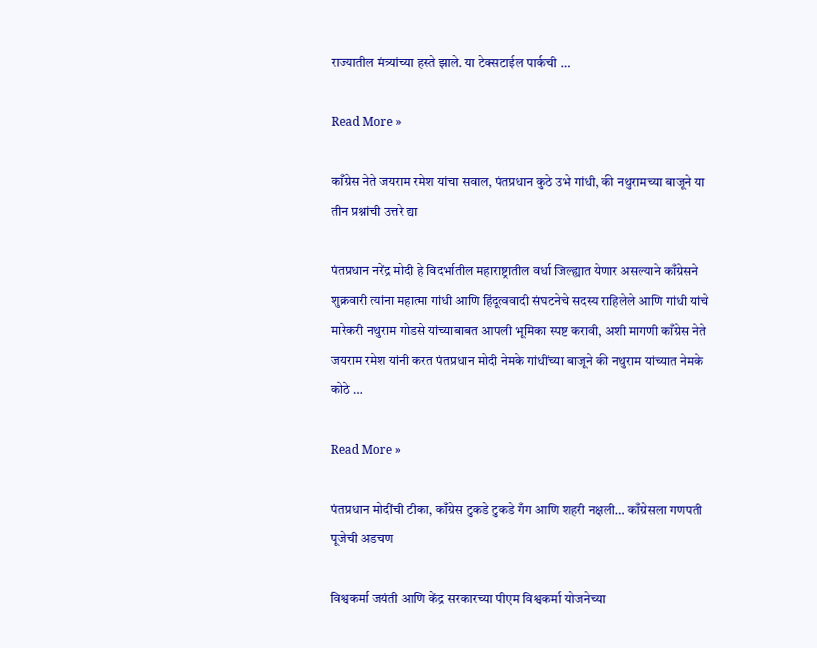राज्यातील मंत्र्यांच्या हस्ते झाले. या टेक्सटाईल पार्कची …

Read More »

काँग्रेस नेते जयराम रमेश यांचा सवाल, पंतप्रधान कुठे उभे गांधी, की नथुरामच्या बाजूने या तीन प्रश्नांची उत्तरे द्या

पंतप्रधान नरेंद्र मोदी हे विदर्भातील महाराष्ट्रातील वर्धा जिल्ह्यात येणार असल्याने काँग्रेसने शुक्रवारी त्यांना महात्मा गांधी आणि हिंदूत्ववादी संघटनेचे सदस्य राहिलेले आणि गांधी यांचे मारेकरी नथुराम गोडसे यांच्याबाबत आपली भूमिका स्पष्ट करावी, अशी मागणी काँग्रेस नेते जयराम रमेश यांनी करत पंतप्रधान मोदी नेमके गांधींच्या बाजूने की नथुराम यांच्यात नेमके कोठे …

Read More »

पंतप्रधान मोदींची टीका, काँग्रेस टुकडे टुकडे गँग आणि शहरी नक्षली… काँग्रेसला गणपती पूजेची अडचण

विश्वकर्मा जयंती आणि केंद्र सरकारच्या पीएम विश्वकर्मा योजनेच्या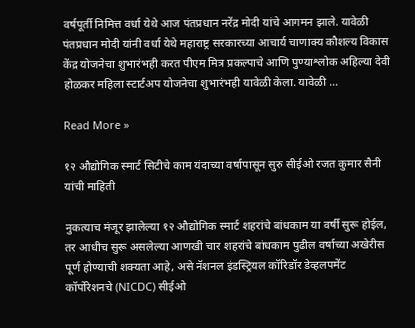वर्षपूर्ती निमित्त वर्धा येथे आज पंतप्रधान नरेंद्र मोदी यांचे आगमन झाले. यावेळी पंतप्रधान मोदी यांनी वर्धा येथे महाराष्ट्र सरकारच्या आचार्य चाणाक्य कौशल्य विकास केंद्र योजनेचा शुभारंभही करत पीएम मित्र प्रकल्पाचे आणि पुण्याश्लोक अहिल्या देवी होळकर महिला स्टार्टअप योजनेचा शुभारंभही यावेळी केला. यावेळी …

Read More »

१२ औद्योगिक स्मार्ट सिटीचे काम यंदाच्या वर्षापासून सुरु सीईओ रजत कुमार सैनी यांची माहिती

नुकत्याच मंजूर झालेल्या १२ औद्योगिक स्मार्ट शहरांचे बांधकाम या वर्षी सुरू होईल, तर आधीच सुरू असलेल्या आणखी चार शहरांचे बांधकाम पुढील वर्षाच्या अखेरीस पूर्ण होण्याची शक्यता आहे, असे नॅशनल इंडस्ट्रियल कॉरिडॉर डेव्हलपमेंट कॉर्पोरेशनचे (NICDC) सीईओ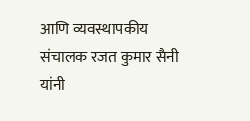आणि व्यवस्थापकीय संचालक रजत कुमार सैनी यांनी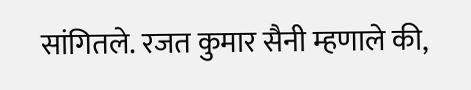सांगितले. रजत कुमार सैनी म्हणाले की,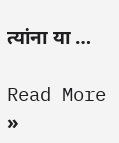त्यांना या …

Read More »